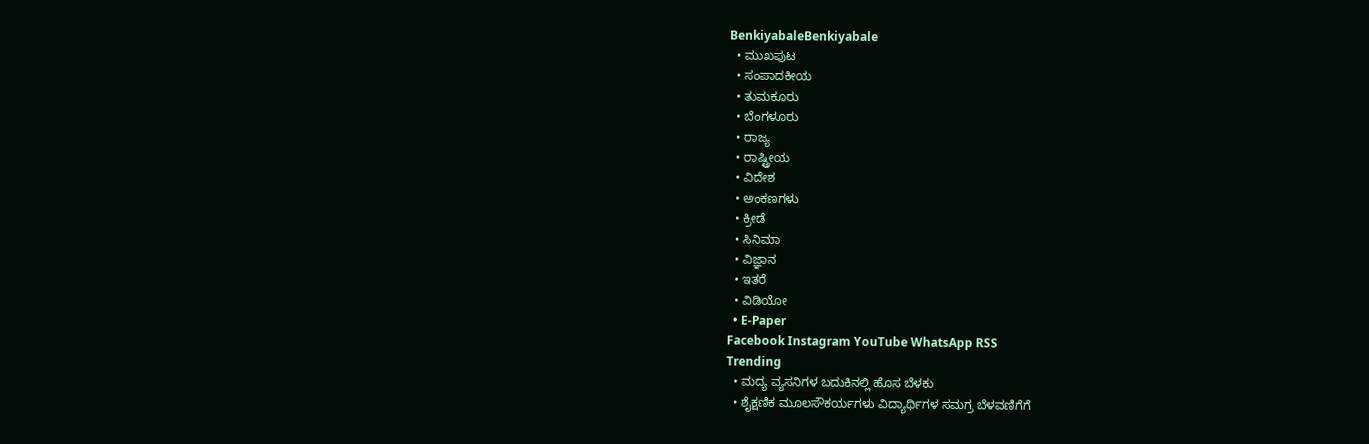BenkiyabaleBenkiyabale
  • ಮುಖಪುಟ
  • ಸಂಪಾದಕೀಯ
  • ತುಮಕೂರು
  • ಬೆಂಗಳೂರು
  • ರಾಜ್ಯ
  • ರಾಷ್ಟ್ರೀಯ
  • ವಿದೇಶ
  • ಅಂಕಣಗಳು
  • ಕ್ರೀಡೆ
  • ಸಿನಿಮಾ
  • ವಿಜ್ಞಾನ
  • ಇತರೆ
  • ವಿಡಿಯೋ
  • E-Paper
Facebook Instagram YouTube WhatsApp RSS
Trending
  • ಮದ್ಯ ವ್ಯಸನಿಗಳ ಬದುಕಿನಲ್ಲಿ ಹೊಸ ಬೆಳಕು
  • ಶೈಕ್ಷಣಿಕ ಮೂಲಸೌಕರ್ಯಗಳು ವಿದ್ಯಾರ್ಥಿಗಳ ಸಮಗ್ರ ಬೆಳವಣಿಗೆಗೆ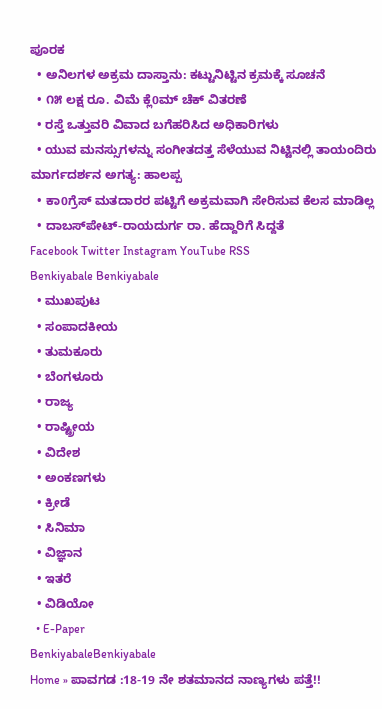ಪೂರಕ
  • ಅನಿಲಗಳ ಅಕ್ರಮ ದಾಸ್ತಾನು: ಕಟ್ಟುನಿಟ್ಟಿನ ಕ್ರಮಕ್ಕೆ ಸೂಚನೆ
  • ೧೫ ಲಕ್ಷ ರೂ. ವಿಮೆ ಕ್ಲೆ0ಮ್ ಚೆಕ್ ವಿತರಣೆ
  • ರಸ್ತೆ ಒತ್ತುವರಿ ವಿವಾದ ಬಗೆಹರಿಸಿದ ಅಧಿಕಾರಿಗಳು
  • ಯುವ ಮನಸ್ಸುಗಳನ್ನು ಸಂಗೀತದತ್ತ ಸೆಳೆಯುವ ನಿಟ್ಟಿನಲ್ಲಿ ತಾಯಂದಿರು ಮಾರ್ಗದರ್ಶನ ಅಗತ್ಯ: ಹಾಲಪ್ಪ
  • ಕಾ0ಗ್ರೆಸ್ ಮತದಾರರ ಪಟ್ಟಿಗೆ ಅಕ್ರಮವಾಗಿ ಸೇರಿಸುವ ಕೆಲಸ ಮಾಡಿಲ್ಲ
  • ದಾಬಸ್‌ಪೇಟ್-ರಾಯದುರ್ಗ ರಾ. ಹೆದ್ದಾರಿಗೆ ಸಿದ್ದತೆ
Facebook Twitter Instagram YouTube RSS
Benkiyabale Benkiyabale
  • ಮುಖಪುಟ
  • ಸಂಪಾದಕೀಯ
  • ತುಮಕೂರು
  • ಬೆಂಗಳೂರು
  • ರಾಜ್ಯ
  • ರಾಷ್ಟ್ರೀಯ
  • ವಿದೇಶ
  • ಅಂಕಣಗಳು
  • ಕ್ರೀಡೆ
  • ಸಿನಿಮಾ
  • ವಿಜ್ಞಾನ
  • ಇತರೆ
  • ವಿಡಿಯೋ
  • E-Paper
BenkiyabaleBenkiyabale
Home » ಪಾವಗಡ :18-19 ನೇ ಶತಮಾನದ ನಾಣ್ಯಗಳು ಪತ್ತೆ!!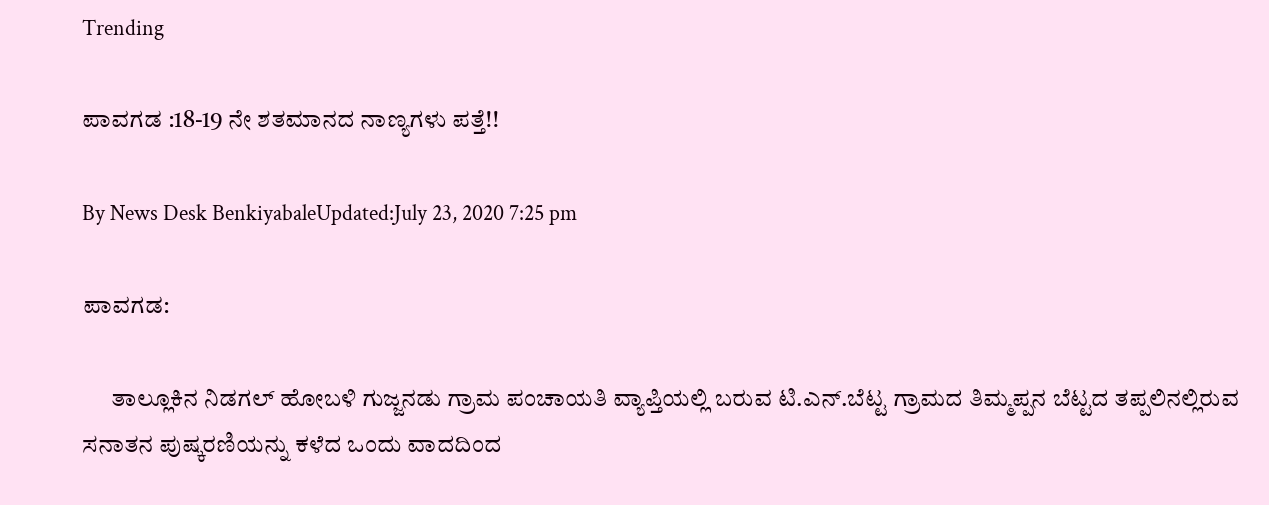Trending

ಪಾವಗಡ :18-19 ನೇ ಶತಮಾನದ ನಾಣ್ಯಗಳು ಪತ್ತೆ!!

By News Desk BenkiyabaleUpdated:July 23, 2020 7:25 pm

ಪಾವಗಡ:

      ತಾಲ್ಲೂಕಿನ ನಿಡಗಲ್ ಹೋಬಳಿ ಗುಜ್ಜನಡು ಗ್ರಾಮ ಪಂಚಾಯತಿ ವ್ಯಾಪ್ತಿಯಲ್ಲಿ ಬರುವ ಟಿ.ಎನ್.ಬೆಟ್ಟ ಗ್ರಾಮದ ತಿಮ್ಮಪ್ಪನ ಬೆಟ್ಟದ ತಪ್ಪಲಿನಲ್ಲಿರುವ ಸನಾತನ ಪುಷ್ಕರಣಿಯನ್ನು ಕಳೆದ ಒಂದು ವಾದದಿಂದ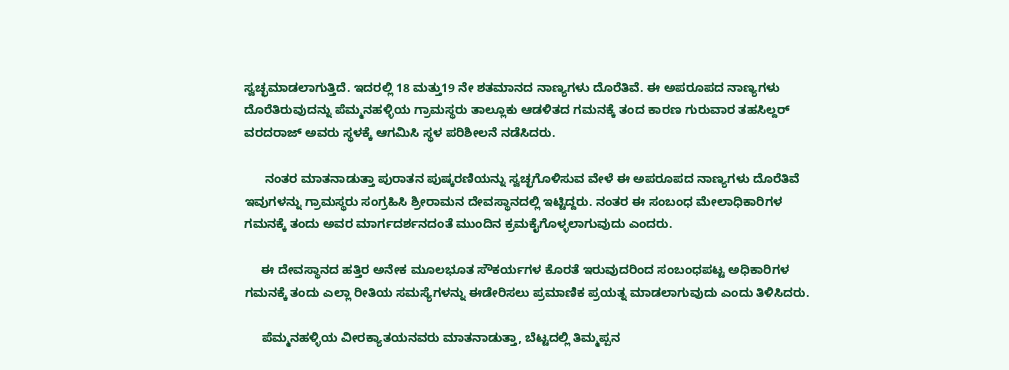ಸ್ವಚ್ಛಮಾಡಲಾಗುತ್ತಿದೆ. ಇದರಲ್ಲಿ 18 ಮತ್ತು19 ನೇ ಶತಮಾನದ ನಾಣ್ಯಗಳು ದೊರೆತಿವೆ. ಈ ಅಪರೂಪದ ನಾಣ್ಯಗಳು ದೊರೆತಿರುವುದನ್ನು ಪೆಮ್ಮನಹಳ್ಳಿಯ ಗ್ರಾಮಸ್ಥರು ತಾಲ್ಲೂಕು ಆಡಳಿತದ ಗಮನಕ್ಕೆ ತಂದ ಕಾರಣ ಗುರುವಾರ ತಹಸಿಲ್ದರ್ ವರದರಾಜ್ ಅವರು ಸ್ಥಳಕ್ಕೆ ಆಗಮಿಸಿ ಸ್ಥಳ ಪರಿಶೀಲನೆ ನಡೆಸಿದರು.

      ನಂತರ ಮಾತನಾಡುತ್ತಾ ಪುರಾತನ ಪುಷ್ಕರಣಿಯನ್ನು ಸ್ವಚ್ಛಗೊಳಿಸುವ ವೇಳೆ ಈ ಅಪರೂಪದ ನಾಣ್ಯಗಳು ದೊರೆತಿವೆ ಇವುಗಳನ್ನು ಗ್ರಾಮಸ್ಥರು ಸಂಗ್ರಹಿಸಿ ಶ್ರೀರಾಮನ ದೇವಸ್ಥಾನದಲ್ಲಿ ಇಟ್ಟಿದ್ದರು. ನಂತರ ಈ ಸಂಬಂಧ ಮೇಲಾಧಿಕಾರಿಗಳ ಗಮನಕ್ಕೆ ತಂದು ಅವರ ಮಾರ್ಗದರ್ಶನದಂತೆ ಮುಂದಿನ ಕ್ರಮಕೈಗೊಳ್ಳಲಾಗುವುದು ಎಂದರು.

     ಈ ದೇವಸ್ಥಾನದ ಹತ್ತಿರ ಅನೇಕ ಮೂಲಭೂತ ಸೌಕರ್ಯಗಳ ಕೊರತೆ ಇರುವುದರಿಂದ ಸಂಬಂಧಪಟ್ಟ ಅಧಿಕಾರಿಗಳ ಗಮನಕ್ಕೆ ತಂದು ಎಲ್ಲಾ ರೀತಿಯ ಸಮಸ್ಯೆಗಳನ್ನು ಈಡೇರಿಸಲು ಪ್ರಮಾಣಿಕ ಪ್ರಯತ್ನ ಮಾಡಲಾಗುವುದು ಎಂದು ತಿಳಿಸಿದರು.

     ಪೆಮ್ಮನಹಳ್ಳಿಯ ವೀರಕ್ಯಾತಯನವರು ಮಾತನಾಡುತ್ತಾ, ಬೆಟ್ಟದಲ್ಲಿ ತಿಮ್ಮಪ್ಪನ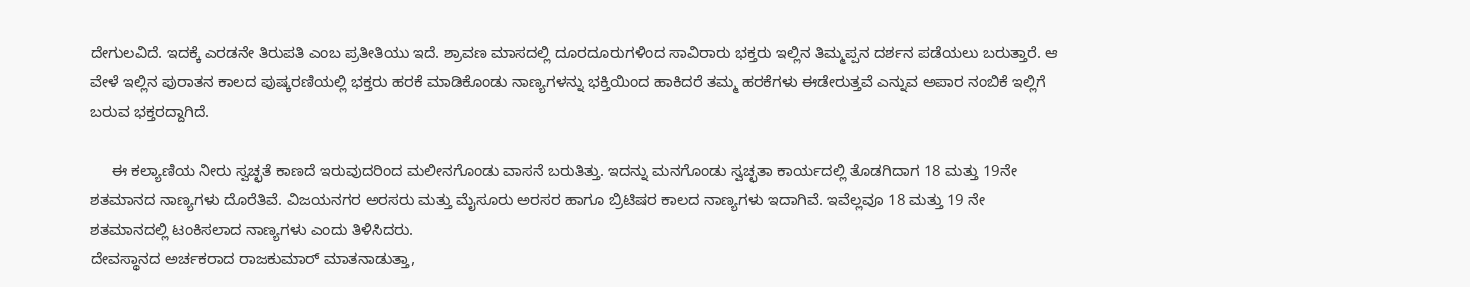ದೇಗುಲವಿದೆ. ಇದಕ್ಕೆ ಎರಡನೇ ತಿರುಪತಿ ಎಂಬ ಪ್ರತೀತಿಯು ಇದೆ. ಶ್ರಾವಣ ಮಾಸದಲ್ಲಿ ದೂರದೂರುಗಳಿಂದ ಸಾವಿರಾರು ಭಕ್ತರು ಇಲ್ಲಿನ ತಿಮ್ಮಪ್ಪನ ದರ್ಶನ ಪಡೆಯಲು ಬರುತ್ತಾರೆ. ಆ ವೇಳೆ ಇಲ್ಲಿನ ಪುರಾತನ ಕಾಲದ ಪುಷ್ಕರಣಿಯಲ್ಲಿ ಭಕ್ತರು ಹರಕೆ ಮಾಡಿಕೊಂಡು ನಾಣ್ಯಗಳನ್ನು ಭಕ್ತಿಯಿಂದ ಹಾಕಿದರೆ ತಮ್ಮ ಹರಕೆಗಳು ಈಡೇರುತ್ತವೆ ಎನ್ನುವ ಅಪಾರ ನಂಬಿಕೆ ಇಲ್ಲಿಗೆ ಬರುವ ಭಕ್ತರದ್ದಾಗಿದೆ.

     ಈ ಕಲ್ಯಾಣಿಯ ನೀರು ಸ್ವಚ್ಛತೆ ಕಾಣದೆ ಇರುವುದರಿಂದ ಮಲೀನಗೊಂಡು ವಾಸನೆ ಬರುತಿತ್ತು. ಇದನ್ನು ಮನಗೊಂಡು ಸ್ವಚ್ಛತಾ ಕಾರ್ಯದಲ್ಲಿ ತೊಡಗಿದಾಗ 18 ಮತ್ತು 19ನೇ ಶತಮಾನದ ನಾಣ್ಯಗಳು ದೊರೆತಿವೆ. ವಿಜಯನಗರ ಅರಸರು ಮತ್ತು ಮೈಸೂರು ಅರಸರ ಹಾಗೂ ಬ್ರಿಟಿಷರ ಕಾಲದ ನಾಣ್ಯಗಳು ಇದಾಗಿವೆ. ಇವೆಲ್ಲವೂ 18 ಮತ್ತು 19 ನೇ ಶತಮಾನದಲ್ಲಿ ಟಂಕಿಸಲಾದ ನಾಣ್ಯಗಳು ಎಂದು ತಿಳಿಸಿದರು.
ದೇವಸ್ಥಾನದ ಅರ್ಚಕರಾದ ರಾಜಕುಮಾರ್ ಮಾತನಾಡುತ್ತಾ,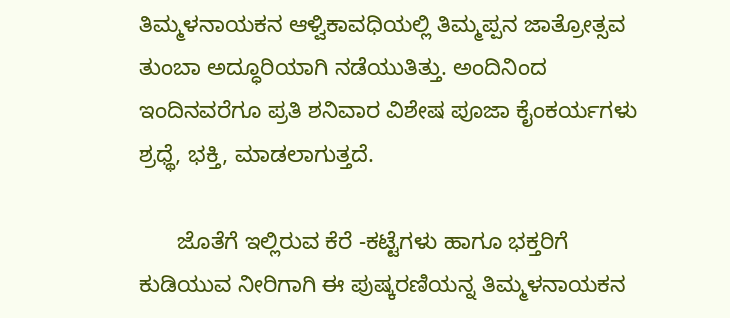ತಿಮ್ಮಳನಾಯಕನ ಆಳ್ವಿಕಾವಧಿಯಲ್ಲಿ ತಿಮ್ಮಪ್ಪನ ಜಾತ್ರೋತ್ಸವ ತುಂಬಾ ಅದ್ಧೂರಿಯಾಗಿ ನಡೆಯುತಿತ್ತು. ಅಂದಿನಿಂದ ಇಂದಿನವರೆಗೂ ಪ್ರತಿ ಶನಿವಾರ ವಿಶೇಷ ಪೂಜಾ ಕೈಂಕರ್ಯಗಳು ಶ್ರಧ್ಥೆ, ಭಕ್ತಿ, ಮಾಡಲಾಗುತ್ತದೆ.

      ಜೊತೆಗೆ ಇಲ್ಲಿರುವ ಕೆರೆ -ಕಟ್ಟೆಗಳು ಹಾಗೂ ಭಕ್ತರಿಗೆ ಕುಡಿಯುವ ನೀರಿಗಾಗಿ ಈ ಪುಷ್ಕರಣಿಯನ್ನ ತಿಮ್ಮಳನಾಯಕನ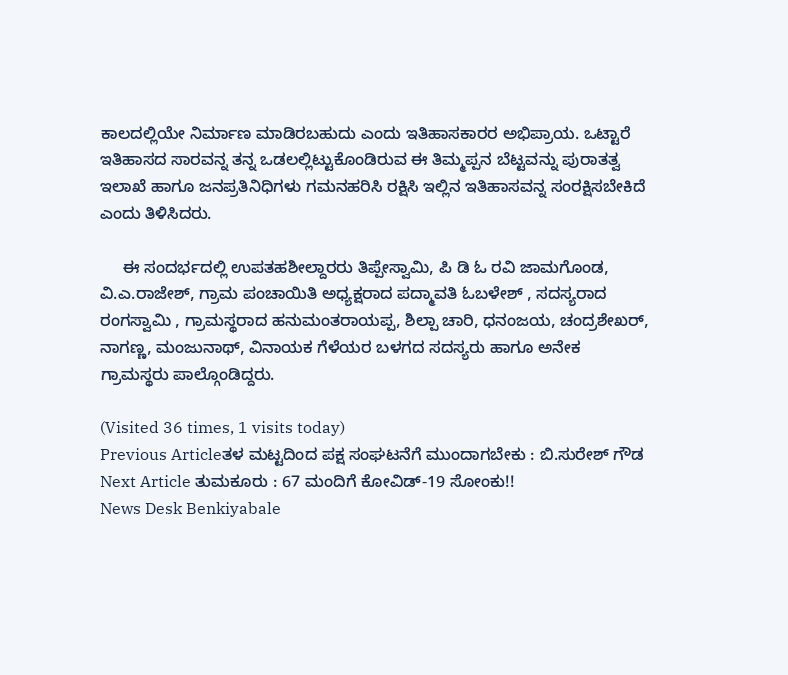ಕಾಲದಲ್ಲಿಯೇ ನಿರ್ಮಾಣ ಮಾಡಿರಬಹುದು ಎಂದು ಇತಿಹಾಸಕಾರರ ಅಭಿಪ್ರಾಯ. ಒಟ್ಟಾರೆ ಇತಿಹಾಸದ ಸಾರವನ್ನ ತನ್ನ ಒಡಲಲ್ಲಿಟ್ಟುಕೊಂಡಿರುವ ಈ ತಿಮ್ಮಪ್ಪನ ಬೆಟ್ಟವನ್ನು ಪುರಾತತ್ವ ಇಲಾಖೆ ಹಾಗೂ ಜನಪ್ರತಿನಿಧಿಗಳು ಗಮನಹರಿಸಿ ರಕ್ಷಿಸಿ ಇಲ್ಲಿನ ಇತಿಹಾಸವನ್ನ ಸಂರಕ್ಷಿಸಬೇಕಿದೆ ಎಂದು ತಿಳಿಸಿದರು.

     ಈ ಸಂದರ್ಭದಲ್ಲಿ ಉಪತಹಶೀಲ್ದಾರರು ತಿಪ್ಪೇಸ್ವಾಮಿ, ಪಿ ಡಿ ಓ ರವಿ ಜಾಮಗೊಂಡ, ವಿ.ಎ.ರಾಜೇಶ್, ಗ್ರಾಮ ಪಂಚಾಯಿತಿ ಅಧ್ಯಕ್ಷರಾದ ಪದ್ಮಾವತಿ ಓಬಳೇಶ್ , ಸದಸ್ಯರಾದ ರಂಗಸ್ವಾಮಿ , ಗ್ರಾಮಸ್ಥರಾದ ಹನುಮಂತರಾಯಪ್ಪ, ಶಿಲ್ಪಾ ಚಾರಿ, ಧನಂಜಯ, ಚಂದ್ರಶೇಖರ್, ನಾಗಣ್ಣ, ಮಂಜುನಾಥ್, ವಿನಾಯಕ ಗೆಳೆಯರ ಬಳಗದ ಸದಸ್ಯರು ಹಾಗೂ ಅನೇಕ ಗ್ರಾಮಸ್ಥರು ಪಾಲ್ಗೊಂಡಿದ್ದರು.

(Visited 36 times, 1 visits today)
Previous Articleತಳ ಮಟ್ಟದಿಂದ ಪಕ್ಷ ಸಂಘಟನೆಗೆ ಮುಂದಾಗಬೇಕು : ಬಿ.ಸುರೇಶ್ ಗೌಡ
Next Article ತುಮಕೂರು : 67 ಮಂದಿಗೆ ಕೋವಿಡ್-19 ಸೋಂಕು!!
News Desk Benkiyabale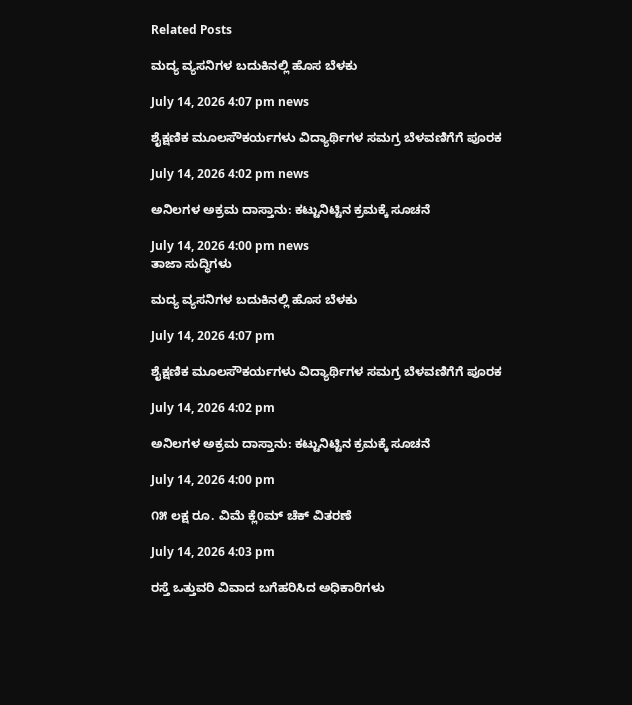Related Posts

ಮದ್ಯ ವ್ಯಸನಿಗಳ ಬದುಕಿನಲ್ಲಿ ಹೊಸ ಬೆಳಕು

July 14, 2026 4:07 pm news

ಶೈಕ್ಷಣಿಕ ಮೂಲಸೌಕರ್ಯಗಳು ವಿದ್ಯಾರ್ಥಿಗಳ ಸಮಗ್ರ ಬೆಳವಣಿಗೆಗೆ ಪೂರಕ

July 14, 2026 4:02 pm news

ಅನಿಲಗಳ ಅಕ್ರಮ ದಾಸ್ತಾನು: ಕಟ್ಟುನಿಟ್ಟಿನ ಕ್ರಮಕ್ಕೆ ಸೂಚನೆ

July 14, 2026 4:00 pm news
ತಾಜಾ ಸುದ್ಧಿಗಳು

ಮದ್ಯ ವ್ಯಸನಿಗಳ ಬದುಕಿನಲ್ಲಿ ಹೊಸ ಬೆಳಕು

July 14, 2026 4:07 pm

ಶೈಕ್ಷಣಿಕ ಮೂಲಸೌಕರ್ಯಗಳು ವಿದ್ಯಾರ್ಥಿಗಳ ಸಮಗ್ರ ಬೆಳವಣಿಗೆಗೆ ಪೂರಕ

July 14, 2026 4:02 pm

ಅನಿಲಗಳ ಅಕ್ರಮ ದಾಸ್ತಾನು: ಕಟ್ಟುನಿಟ್ಟಿನ ಕ್ರಮಕ್ಕೆ ಸೂಚನೆ

July 14, 2026 4:00 pm

೧೫ ಲಕ್ಷ ರೂ. ವಿಮೆ ಕ್ಲೆ0ಮ್ ಚೆಕ್ ವಿತರಣೆ

July 14, 2026 4:03 pm

ರಸ್ತೆ ಒತ್ತುವರಿ ವಿವಾದ ಬಗೆಹರಿಸಿದ ಅಧಿಕಾರಿಗಳು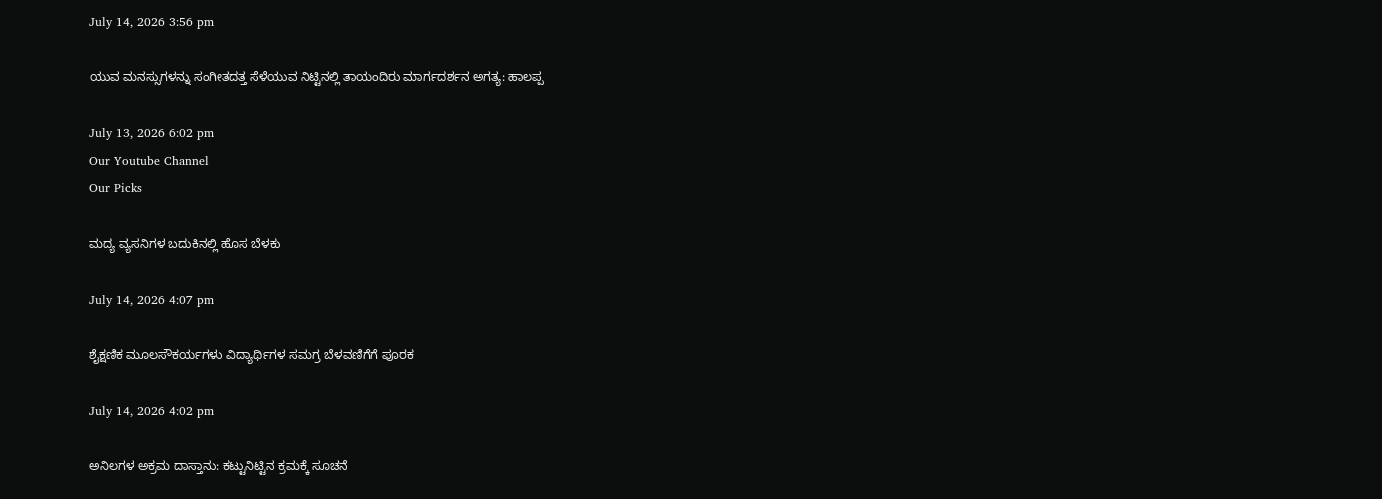July 14, 2026 3:56 pm

ಯುವ ಮನಸ್ಸುಗಳನ್ನು ಸಂಗೀತದತ್ತ ಸೆಳೆಯುವ ನಿಟ್ಟಿನಲ್ಲಿ ತಾಯಂದಿರು ಮಾರ್ಗದರ್ಶನ ಅಗತ್ಯ: ಹಾಲಪ್ಪ

July 13, 2026 6:02 pm
Our Youtube Channel
Our Picks

ಮದ್ಯ ವ್ಯಸನಿಗಳ ಬದುಕಿನಲ್ಲಿ ಹೊಸ ಬೆಳಕು

July 14, 2026 4:07 pm

ಶೈಕ್ಷಣಿಕ ಮೂಲಸೌಕರ್ಯಗಳು ವಿದ್ಯಾರ್ಥಿಗಳ ಸಮಗ್ರ ಬೆಳವಣಿಗೆಗೆ ಪೂರಕ

July 14, 2026 4:02 pm

ಅನಿಲಗಳ ಅಕ್ರಮ ದಾಸ್ತಾನು: ಕಟ್ಟುನಿಟ್ಟಿನ ಕ್ರಮಕ್ಕೆ ಸೂಚನೆ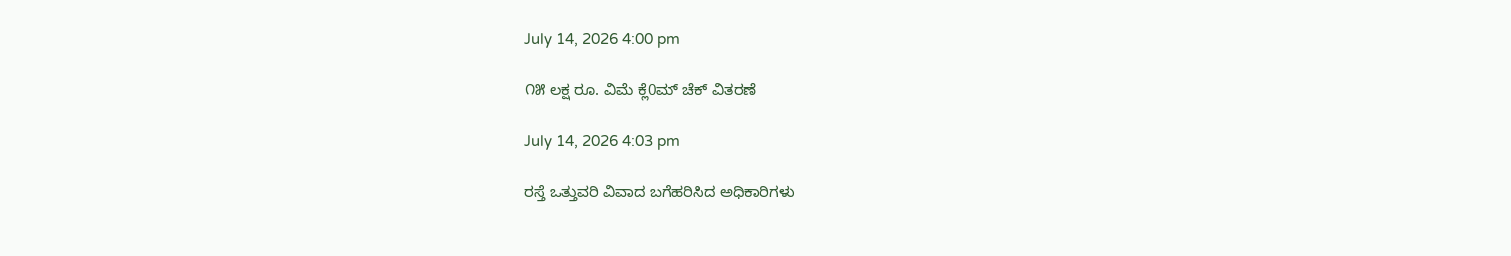July 14, 2026 4:00 pm

೧೫ ಲಕ್ಷ ರೂ. ವಿಮೆ ಕ್ಲೆ0ಮ್ ಚೆಕ್ ವಿತರಣೆ

July 14, 2026 4:03 pm

ರಸ್ತೆ ಒತ್ತುವರಿ ವಿವಾದ ಬಗೆಹರಿಸಿದ ಅಧಿಕಾರಿಗಳು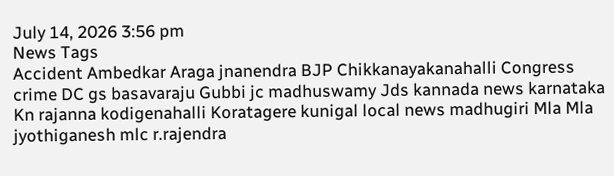July 14, 2026 3:56 pm
News Tags
Accident Ambedkar Araga jnanendra BJP Chikkanayakanahalli Congress crime DC gs basavaraju Gubbi jc madhuswamy Jds kannada news karnataka Kn rajanna kodigenahalli Koratagere kunigal local news madhugiri Mla Mla jyothiganesh mlc r.rajendra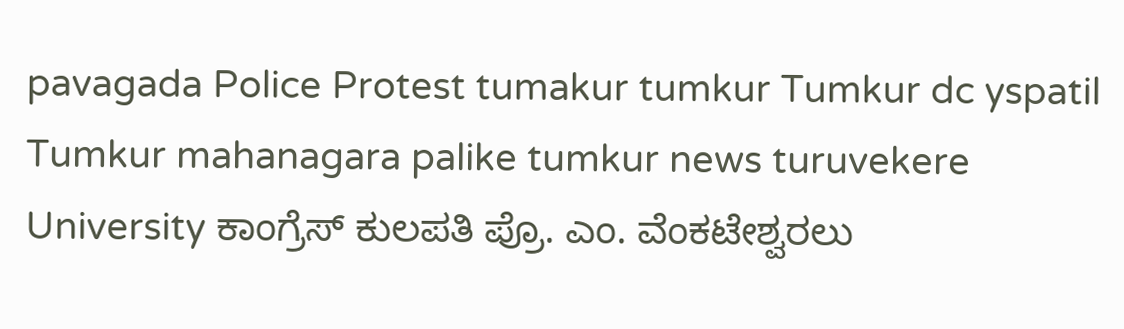pavagada Police Protest tumakur tumkur Tumkur dc yspatil Tumkur mahanagara palike tumkur news turuvekere University ಕಾಂಗ್ರೆಸ್ ಕುಲಪತಿ ಪ್ರೊ. ಎಂ. ವೆಂಕಟೇಶ್ವರಲು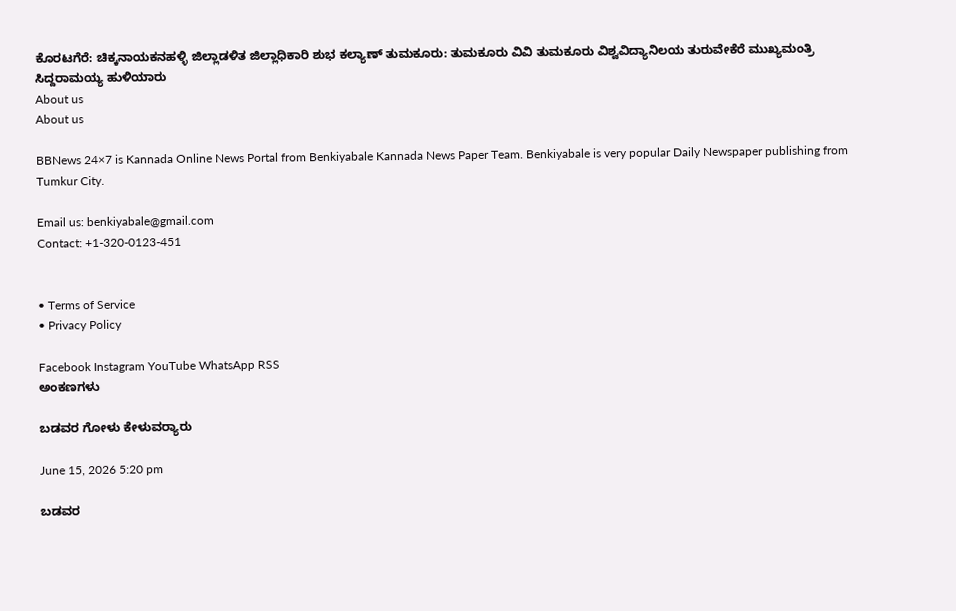ಕೊರಟಗೆರೆ: ಚಿಕ್ಕನಾಯಕನಹಳ್ಳಿ ಜಿಲ್ಲಾಡಳಿತ ಜಿಲ್ಲಾಧಿಕಾರಿ ಶುಭ ಕಲ್ಯಾಣ್ ತುಮಕೂರು: ತುಮಕೂರು ವಿವಿ ತುಮಕೂರು ವಿಶ್ವವಿದ್ಯಾನಿಲಯ ತುರುವೇಕೆರೆ ಮುಖ್ಯಮಂತ್ರಿ ಸಿದ್ದರಾಮಯ್ಯ ಹುಳಿಯಾರು
About us
About us

BBNews 24×7 is Kannada Online News Portal from Benkiyabale Kannada News Paper Team. Benkiyabale is very popular Daily Newspaper publishing from Tumkur City.

Email us: benkiyabale@gmail.com
Contact: +1-320-0123-451


• Terms of Service
• Privacy Policy

Facebook Instagram YouTube WhatsApp RSS
ಅಂಕಣಗಳು

ಬಡವರ ಗೋಳು ಕೇಳುವರ‍್ಯಾರು

June 15, 2026 5:20 pm

ಬಡವರ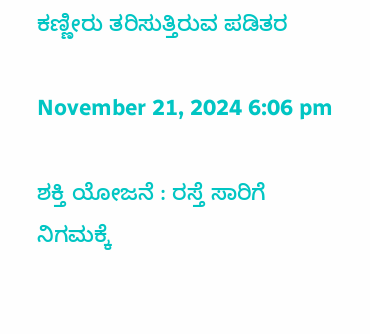ಕಣ್ಣೀರು ತರಿಸುತ್ತಿರುವ ಪಡಿತರ

November 21, 2024 6:06 pm

ಶಕ್ತಿ ಯೋಜನೆ : ರಸ್ತೆ ಸಾರಿಗೆ ನಿಗಮಕ್ಕೆ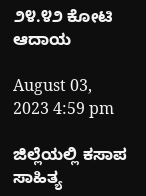೨೪.೪೨ ಕೋಟಿ ಆದಾಯ

August 03, 2023 4:59 pm

ಜಿಲ್ಲೆಯಲ್ಲಿ ಕಸಾಪ ಸಾಹಿತ್ಯ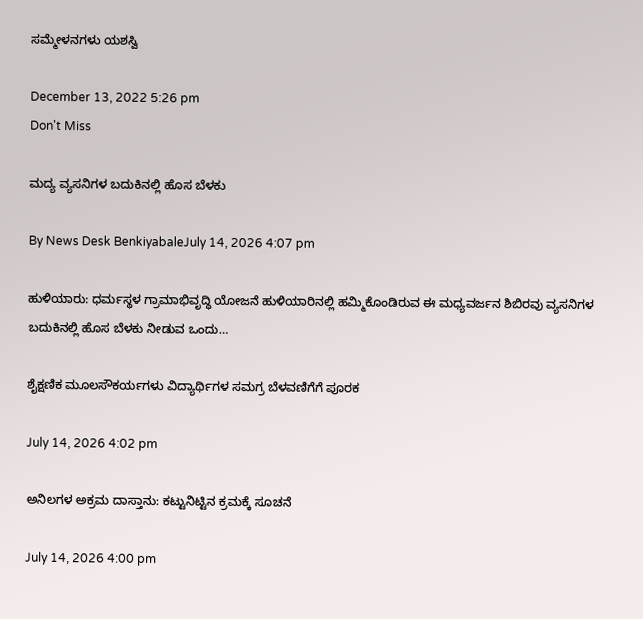ಸಮ್ಮೇಳನಗಳು ಯಶಸ್ವಿ

December 13, 2022 5:26 pm
Don't Miss

ಮದ್ಯ ವ್ಯಸನಿಗಳ ಬದುಕಿನಲ್ಲಿ ಹೊಸ ಬೆಳಕು

By News Desk BenkiyabaleJuly 14, 2026 4:07 pm

ಹುಳಿಯಾರು: ಧರ್ಮಸ್ಥಳ ಗ್ರಾಮಾಭಿವೃದ್ಧಿ ಯೋಜನೆ ಹುಳಿಯಾರಿನಲ್ಲಿ ಹಮ್ಮಿಕೊಂಡಿರುವ ಈ ಮಧ್ಯವರ್ಜನ ಶಿಬಿರವು ವ್ಯಸನಿಗಳ ಬದುಕಿನಲ್ಲಿ ಹೊಸ ಬೆಳಕು ನೀಡುವ ಒಂದು…

ಶೈಕ್ಷಣಿಕ ಮೂಲಸೌಕರ್ಯಗಳು ವಿದ್ಯಾರ್ಥಿಗಳ ಸಮಗ್ರ ಬೆಳವಣಿಗೆಗೆ ಪೂರಕ

July 14, 2026 4:02 pm

ಅನಿಲಗಳ ಅಕ್ರಮ ದಾಸ್ತಾನು: ಕಟ್ಟುನಿಟ್ಟಿನ ಕ್ರಮಕ್ಕೆ ಸೂಚನೆ

July 14, 2026 4:00 pm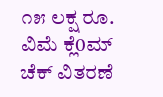೧೫ ಲಕ್ಷ ರೂ. ವಿಮೆ ಕ್ಲೆ0ಮ್ ಚೆಕ್ ವಿತರಣೆ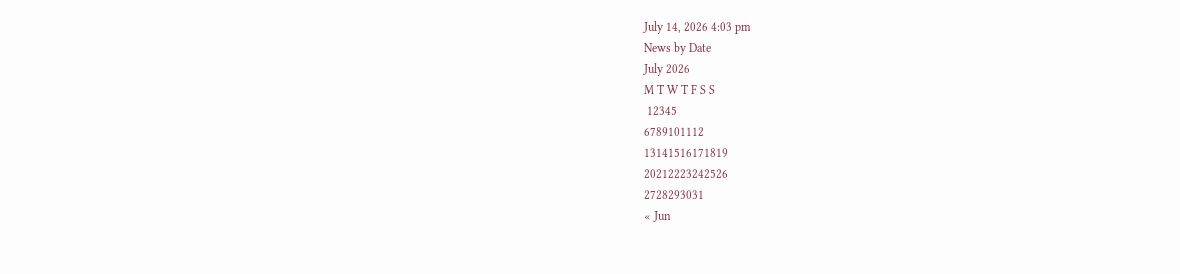July 14, 2026 4:03 pm
News by Date
July 2026
M T W T F S S
 12345
6789101112
13141516171819
20212223242526
2728293031
« Jun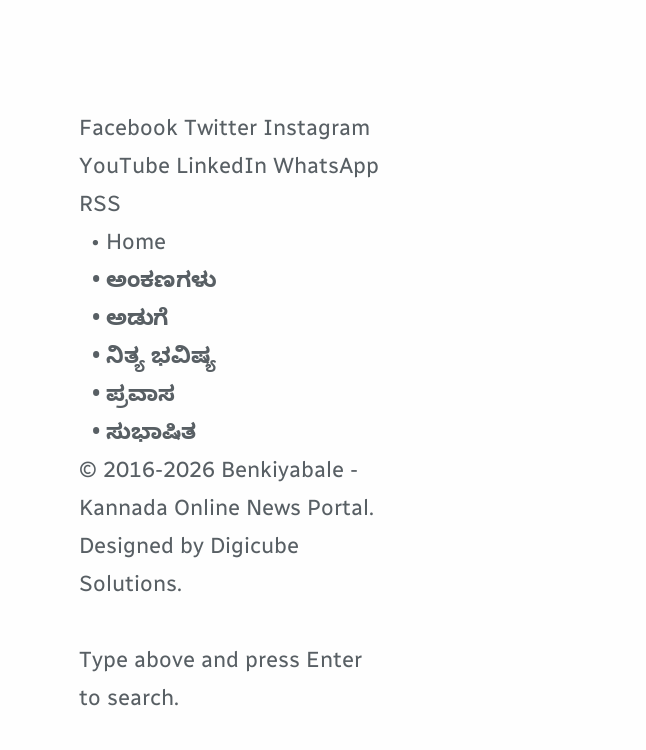Facebook Twitter Instagram YouTube LinkedIn WhatsApp RSS
  • Home
  • ಅಂಕಣಗಳು
  • ಅಡುಗೆ
  • ನಿತ್ಯ ಭವಿಷ್ಯ
  • ಪ್ರವಾಸ
  • ಸುಭಾಷಿತ
© 2016-2026 Benkiyabale - Kannada Online News Portal. Designed by Digicube Solutions.

Type above and press Enter to search.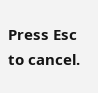Press Esc to cancel.